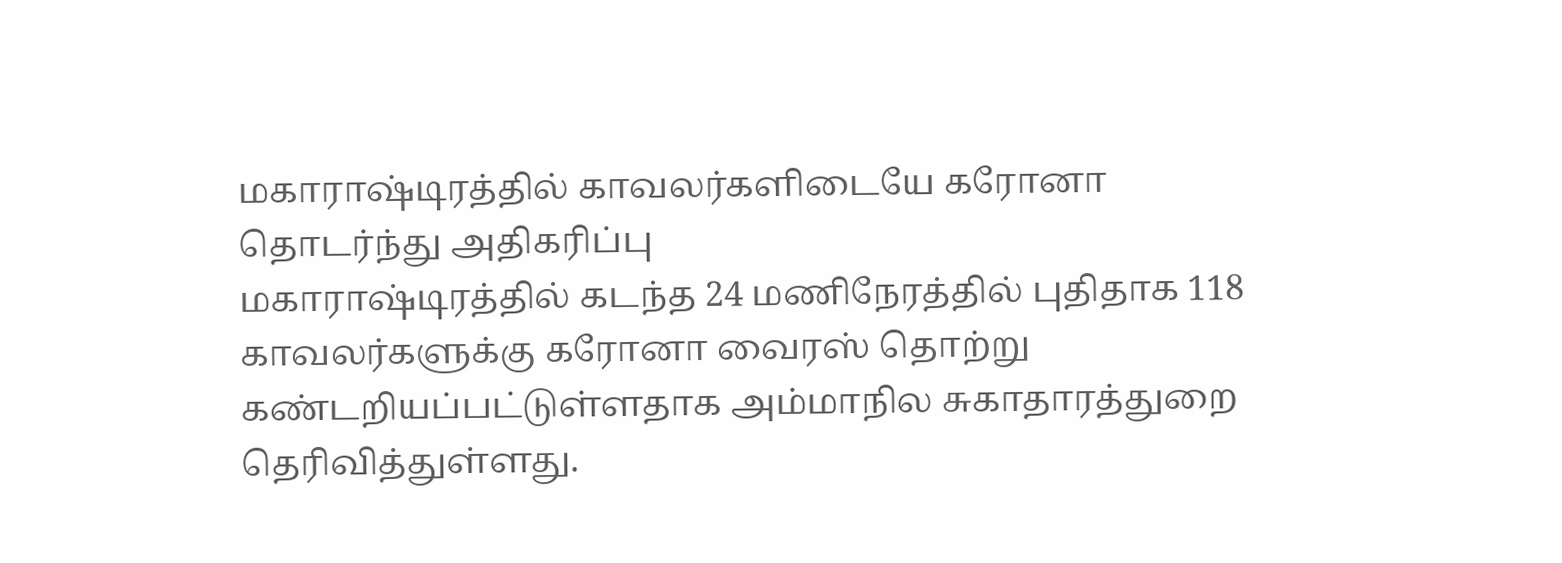மகாராஷ்டிரத்தில் காவலர்களிடையே கரோனா தொடர்ந்து அதிகரிப்பு
மகாராஷ்டிரத்தில் கடந்த 24 மணிநேரத்தில் புதிதாக 118 காவலர்களுக்கு கரோனா வைரஸ் தொற்று கண்டறியப்பட்டுள்ளதாக அம்மாநில சுகாதாரத்துறை தெரிவித்துள்ளது.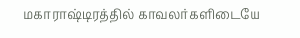மகாராஷ்டிரத்தில் காவலர்களிடையே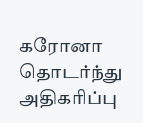கரோனா தொடர்ந்து அதிகரிப்பு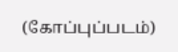(கோப்புப்படம்)